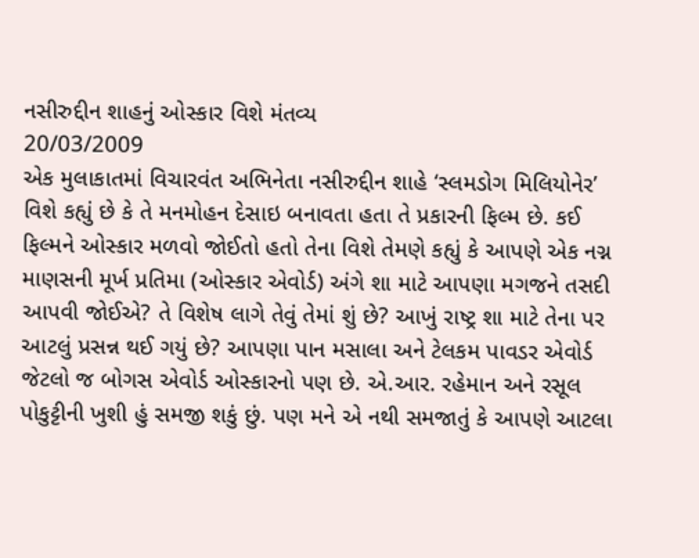નસીરુદ્દીન શાહનું ઓસ્કાર વિશે મંતવ્ય
20/03/2009
એક મુલાકાતમાં વિચારવંત અભિનેતા નસીરુદ્દીન શાહે ‘સ્લમડોગ મિલિયોનેર’ વિશે કહ્યું છે કે તે મનમોહન દેસાઇ બનાવતા હતા તે પ્રકારની ફિલ્મ છે. કઈ ફિલ્મને ઓસ્કાર મળવો જોઈતો હતો તેના વિશે તેમણે કહ્યું કે આપણે એક નગ્ન માણસની મૂર્ખ પ્રતિમા (ઓસ્કાર એવોર્ડ) અંગે શા માટે આપણા મગજને તસદી આપવી જોઈએ? તે વિશેષ લાગે તેવું તેમાં શું છે? આખું રાષ્ટ્ર શા માટે તેના પર આટલું પ્રસન્ન થઈ ગયું છે? આપણા પાન મસાલા અને ટેલકમ પાવડર એવોર્ડ જેટલો જ બોગસ એવોર્ડ ઓસ્કારનો પણ છે. એ.આર. રહેમાન અને રસૂલ પોકુટ્ટીની ખુશી હું સમજી શકું છું. પણ મને એ નથી સમજાતું કે આપણે આટલા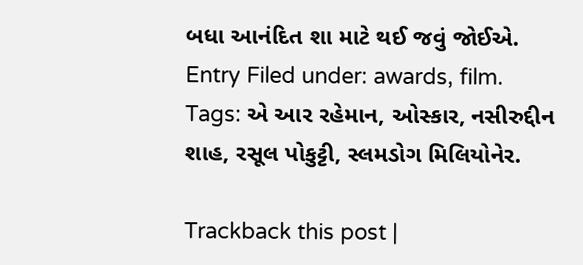બધા આનંદિત શા માટે થઈ જવું જોઈએ.
Entry Filed under: awards, film. Tags: એ આર રહેમાન, ઓસ્કાર, નસીરુદ્દીન શાહ, રસૂલ પોકુટ્ટી, સ્લમડોગ મિલિયોનેર.

Trackback this post |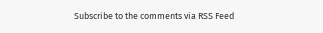Subscribe to the comments via RSS Feed